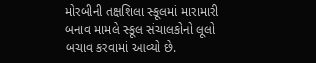મોરબીની તક્ષશિલા સ્કૂલમાં મારામારી બનાવ મામલે સ્કૂલ સંચાલકોનો લૂલો બચાવ કરવામાં આવ્યો છે.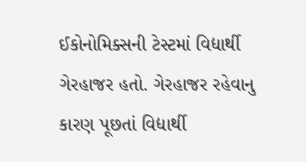ઈકોનોમિક્સની ટેસ્ટમાં વિદ્યાર્થી ગેરહાજર હતો. ગેરહાજર રહેવાનુ કારણ પૂછતાં વિદ્યાર્થી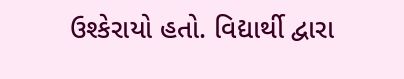ઉશ્કેરાયો હતો. વિદ્યાર્થી દ્વારા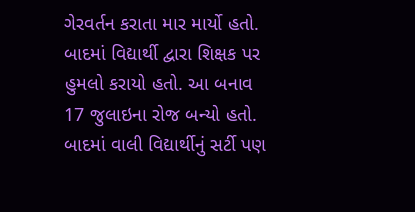ગેરવર્તન કરાતા માર માર્યો હતો. બાદમાં વિદ્યાર્થી દ્વારા શિક્ષક પર હુમલો કરાયો હતો. આ બનાવ 17 જુલાઇના રોજ બન્યો હતો. બાદમાં વાલી વિદ્યાર્થીનું સર્ટી પણ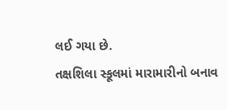લઈ ગયા છે.
તક્ષશિલા સ્કૂલમાં મારામારીનો બનાવ